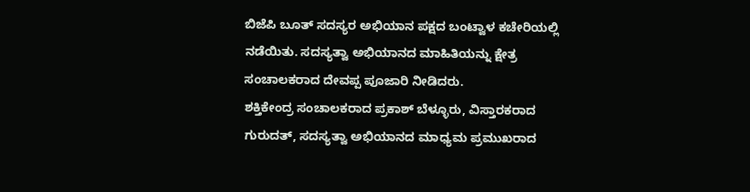ಬಿಜೆಪಿ ಬೂತ್ ಸದಸ್ಯರ ಅಭಿಯಾನ ಪಕ್ಷದ ಬಂಟ್ವಾಳ ಕಚೇರಿಯಲ್ಲಿ ನಡೆಯಿತು. ಸದಸ್ಯತ್ವಾ ಅಭಿಯಾನದ ಮಾಹಿತಿಯನ್ನು ಕ್ಷೇತ್ರ ಸಂಚಾಲಕರಾದ ದೇವಪ್ಪ ಪೂಜಾರಿ ನೀಡಿದರು.
ಶಕ್ತಿಕೇಂದ್ರ ಸಂಚಾಲಕರಾದ ಪ್ರಕಾಶ್ ಬೆಳ್ಳೂರು, ವಿಸ್ತಾರಕರಾದ ಗುರುದತ್, ಸದಸ್ಯತ್ವಾ ಅಭಿಯಾನದ ಮಾಧ್ಯಮ ಪ್ರಮುಖರಾದ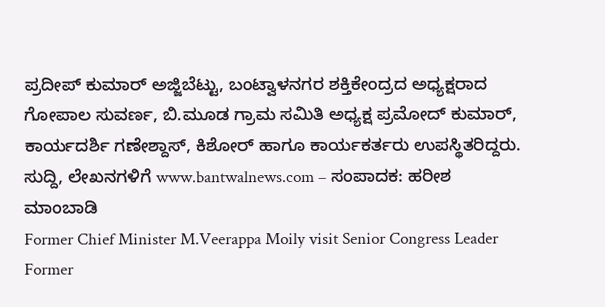ಪ್ರದೀಪ್ ಕುಮಾರ್ ಅಜ್ಜಿಬೆಟ್ಟು, ಬಂಟ್ವಾಳನಗರ ಶಕ್ತಿಕೇಂದ್ರದ ಅಧ್ಯಕ್ಷರಾದ ಗೋಪಾಲ ಸುವರ್ಣ, ಬಿ.ಮೂಡ ಗ್ರಾಮ ಸಮಿತಿ ಅಧ್ಯಕ್ಷ ಪ್ರಮೋದ್ ಕುಮಾರ್, ಕಾರ್ಯದರ್ಶಿ ಗಣೇಶ್ದಾಸ್, ಕಿಶೋರ್ ಹಾಗೂ ಕಾರ್ಯಕರ್ತರು ಉಪಸ್ಥಿತರಿದ್ದರು.
ಸುದ್ದಿ, ಲೇಖನಗಳಿಗೆ www.bantwalnews.com – ಸಂಪಾದಕ: ಹರೀಶ ಮಾಂಬಾಡಿ
Former Chief Minister M.Veerappa Moily visit Senior Congress Leader Former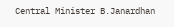Central Minister B.Janardhan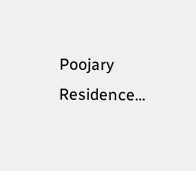Poojary Residence…